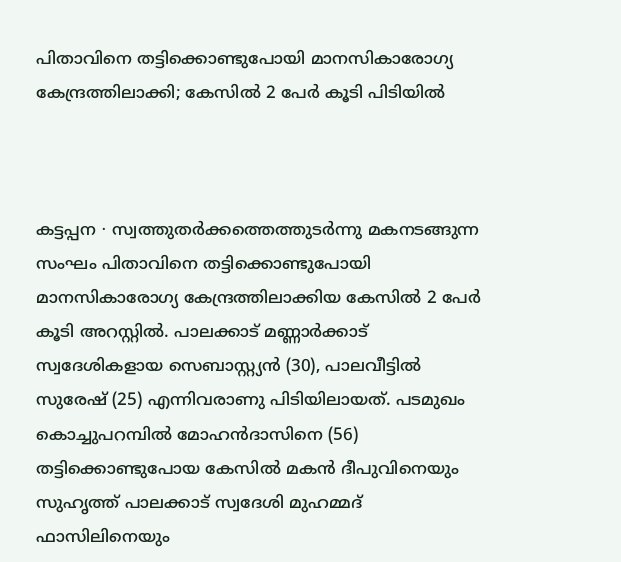പിതാവിനെ തട്ടിക്കൊണ്ടുപോയി മാനസികാരോഗ്യ കേന്ദ്രത്തിലാക്കി; കേസിൽ 2 പേർ കൂടി പിടിയിൽ



കട്ടപ്പന ∙ സ്വത്തുതർക്കത്തെത്തു‌ടർന്നു മകനടങ്ങുന്ന സംഘം പിതാവിനെ തട്ടിക്കൊണ്ടുപോയി മാനസികാരോഗ്യ കേന്ദ്രത്തിലാക്കിയ കേസിൽ 2 പേർ കൂടി അറസ്റ്റിൽ. പാലക്കാട് മണ്ണാർക്കാട് സ്വദേശികളായ സെബാസ്റ്റ്യൻ (30), പാലവീട്ടിൽ സുരേഷ് (25) എന്നിവരാണു പിടിയിലായത്. പടമുഖം കൊച്ചുപറമ്പിൽ മോഹൻദാസിനെ (56) തട്ടിക്കൊണ്ടുപോയ കേസിൽ മകൻ ദീപുവിനെയും സുഹൃത്ത് പാലക്കാട് സ്വദേശി മുഹമ്മദ് ഫാസിലിനെയും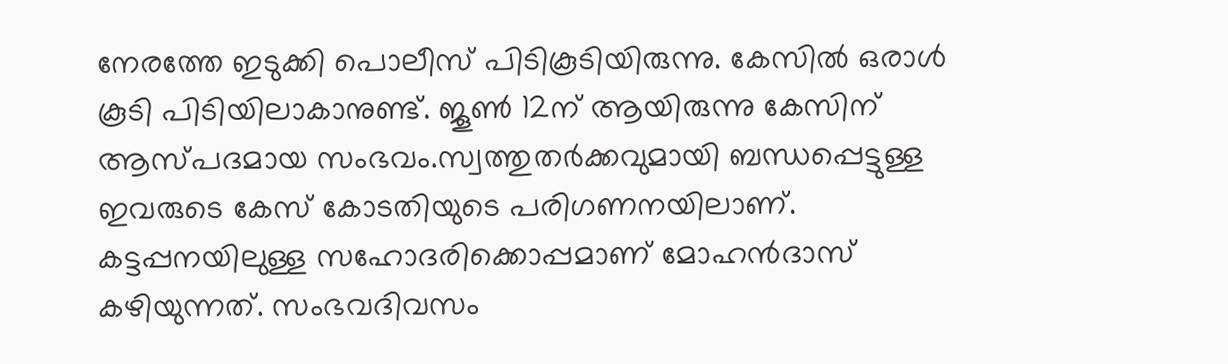നേരത്തേ ഇടുക്കി പൊലീസ് പിടികൂടിയിരുന്നു. കേസിൽ ഒരാൾ കൂടി പിടിയിലാകാനുണ്ട്. ജൂൺ 12ന് ആയിരുന്നു കേസിന് ആസ്പദമായ സംഭവം.സ്വത്തുതർക്കവുമായി ബന്ധപ്പെട്ടുള്ള ഇവരുടെ കേസ് കോടതിയുടെ പരിഗണനയിലാണ്. കട്ടപ്പനയിലുള്ള സഹോദരിക്കൊപ്പമാണ് മോഹൻദാസ് കഴിയുന്നത്. സംഭവദിവസം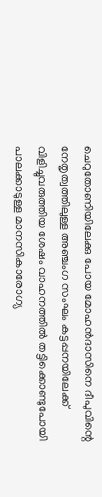ചെറുതോണിയിലേക്കു പോയ മോഹൻദാസിനെ ദീപുവിന്റെ നേതൃത്വത്തിലുള്ള അഞ്ചംഗ സംഘം കട്ടപ്പനയിലേക്ക് വിളിച്ചുവരുത്തിയ ശേഷം വാഹനത്തിൽ തട്ടിക്കൊണ്ടുപോയി പാലക്കാടുള്ള മാനസികാരോഗ്യ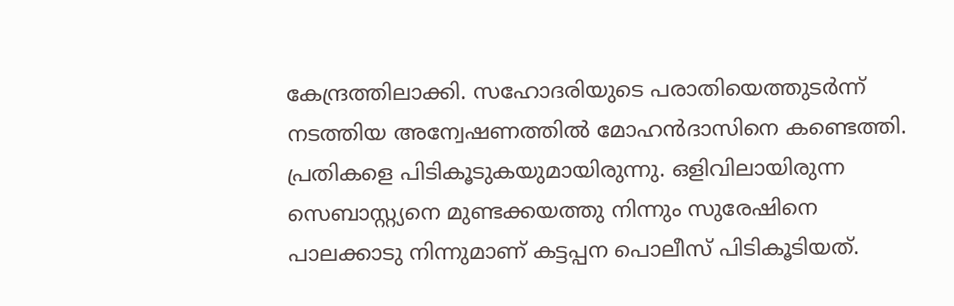കേന്ദ്രത്തിലാക്കി. സഹോദരിയുടെ പരാതിയെത്തുടർന്ന് നടത്തിയ അന്വേഷണത്തിൽ മോഹൻദാസിനെ കണ്ടെത്തി. പ്രതികളെ പിടികൂടുകയുമായിരുന്നു. ഒളിവിലായിരുന്ന സെബാസ്റ്റ്യനെ മുണ്ടക്കയത്തു നിന്നും സുരേഷിനെ പാലക്കാടു നിന്നുമാണ് കട്ടപ്പന പൊലീസ് പിടികൂടിയത്.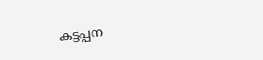കട്ടപ്പന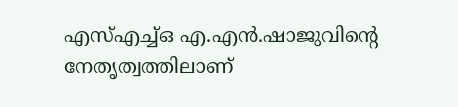എസ്എച്ച്ഒ എ.എൻ.ഷാജുവിന്റെ നേതൃത്വത്തിലാണ്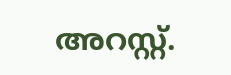അറസ്റ്റ്.